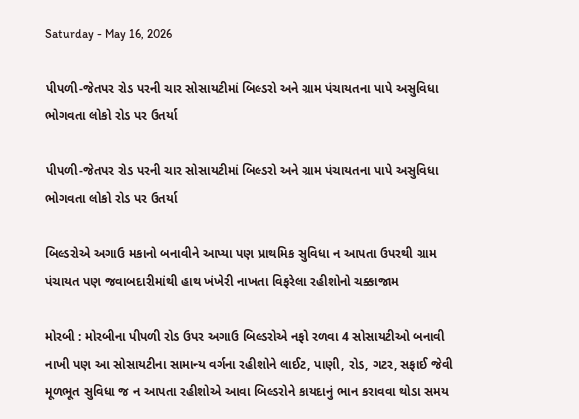Saturday - May 16, 2026

પીપળી-જેતપર રોડ પરની ચાર સોસાયટીમાં બિલ્ડરો અને ગ્રામ પંચાયતના પાપે અસુવિધા ભોગવતા લોકો રોડ પર ઉતર્યા

પીપળી-જેતપર રોડ પરની ચાર સોસાયટીમાં બિલ્ડરો અને ગ્રામ પંચાયતના પાપે અસુવિધા ભોગવતા લોકો રોડ પર ઉતર્યા

બિલ્ડરોએ અગાઉ મકાનો બનાવીને આપ્યા પણ પ્રાથમિક સુવિધા ન આપતા ઉપરથી ગ્રામ પંચાયત પણ જવાબદારીમાંથી હાથ ખંખેરી નાખતા વિફરેલા રહીશોનો ચક્કાજામ

મોરબી : મોરબીના પીપળી રોડ ઉપર અગાઉ બિલ્ડરોએ નફો રળવા 4 સોસાયટીઓ બનાવી નાખી પણ આ સોસાયટીના સામાન્ય વર્ગના રહીશોને લાઈટ, પાણી, રોડ, ગટર, સફાઈ જેવી મૂળભૂત સુવિધા જ ન આપતા રહીશોએ આવા બિલ્ડરોને કાયદાનું ભાન કરાવવા થોડા સમય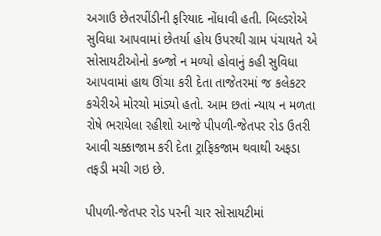અગાઉ છેતરપીંડીની ફરિયાદ નોંધાવી હતી. બિલ્ડરોએ સુવિધા આપવામાં છેતર્યા હોય ઉપરથી ગ્રામ પંચાયતે એ સોસાયટીઓનો કબ્જો ન મળ્યો હોવાનું કહી સુવિધા આપવામાં હાથ ઊંચા કરી દેતા તાજેતરમાં જ કલેકટર કચેરીએ મોરચો માંડ્યો હતો. આમ છતાં ન્યાય ન મળતા રોષે ભરાયેલા રહીશો આજે પીપળી-જેતપર રોડ ઉતરી આવી ચક્કાજામ કરી દેતા ટ્રાફિકજામ થવાથી અફડા તફડી મચી ગઇ છે.

પીપળી-જેતપર રોડ પરની ચાર સોસાયટીમાં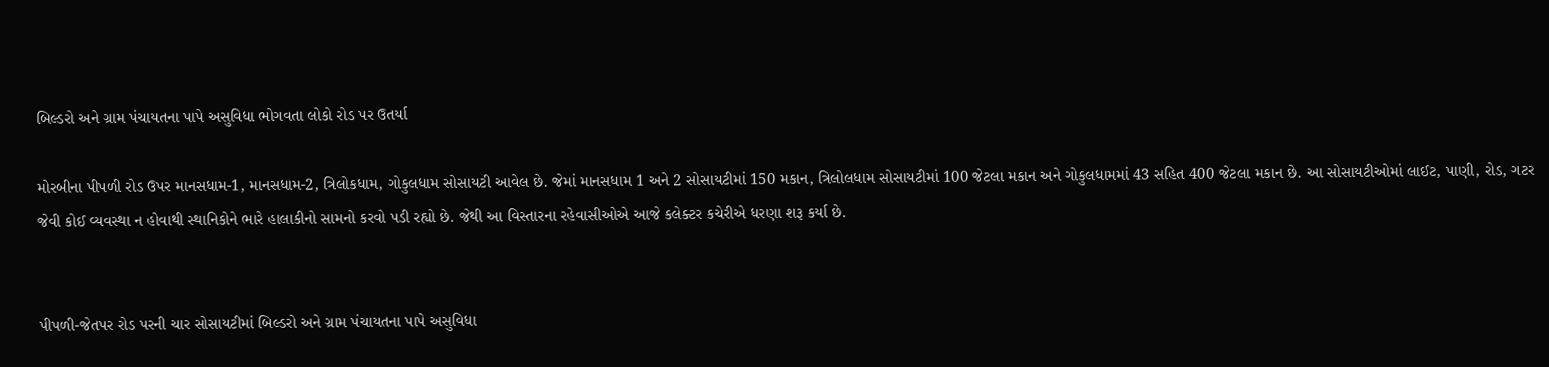બિલ્ડરો અને ગ્રામ પંચાયતના પાપે અસુવિધા ભોગવતા લોકો રોડ પર ઉતર્યા

મોરબીના પીપળી રોડ ઉપર માનસધામ-1, માનસધામ-2, ત્રિલોકધામ, ગોકુલધામ સોસાયટી આવેલ છે. જેમાં માનસધામ 1 અને 2 સોસાયટીમાં 150 મકાન, ત્રિલોલધામ સોસાયટીમાં 100 જેટલા મકાન અને ગોકુલધામમાં 43 સહિત 400 જેટલા મકાન છે. આ સોસાયટીઓમાં લાઈટ, પાણી, રોડ, ગટર જેવી કોઈ વ્યવસ્થા ન હોવાથી સ્થાનિકોને ભારે હાલાકીનો સામનો કરવો પડી રહ્યો છે. જેથી આ વિસ્તારના રહેવાસીઓએ આજે કલેક્ટર કચેરીએ ધરણા શરૂ કર્યા છે.


પીપળી-જેતપર રોડ પરની ચાર સોસાયટીમાં બિલ્ડરો અને ગ્રામ પંચાયતના પાપે અસુવિધા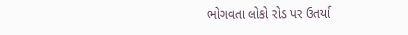ભોગવતા લોકો રોડ પર ઉતર્યા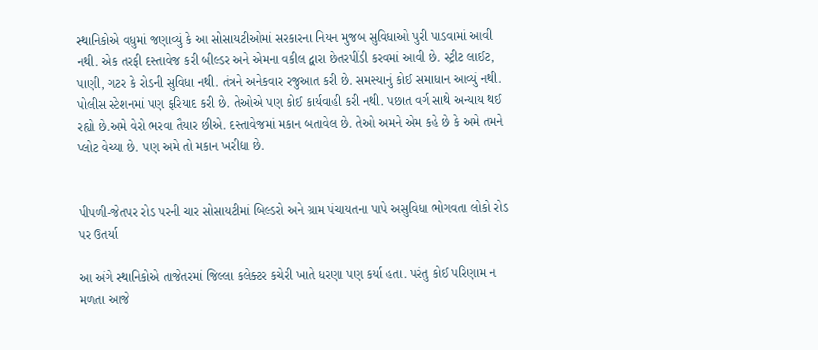સ્થાનિકોએ વધુમાં જણાવ્યું કે આ સોસાયટીઓમાં સરકારના નિયન મુજબ સુવિધાઓ પુરી પાડવામાં આવી નથી. એક તરફી દસ્તાવેજ કરી બીલ્ડર અને એમના વકીલ દ્વારા છેતરપીંડી કરવમાં આવી છે. સ્ટ્રીટ લાઈટ, પાણી, ગટર કે રોડની સુવિધા નથી. તંત્રને અનેકવાર રજુઆત કરી છે. સમસ્યાનું કોઈ સમાધાન આવ્યું નથી. પોલીસ સ્ટેશનમાં પણ ફરિયાદ કરી છે. તેઓએ પણ કોઈ કાર્યવાહી કરી નથી. પછાત વર્ગ સાથે અન્યાય થઈ રહ્યો છે.અમે વેરો ભરવા તૈયાર છીએ. દસ્તાવેજમાં મકાન બતાવેલ છે. તેઓ અમને એમ કહે છે કે અમે તમને પ્લોટ વેચ્યા છે. પણ અમે તો મકાન ખરીદ્યા છે.


પીપળી-જેતપર રોડ પરની ચાર સોસાયટીમાં બિલ્ડરો અને ગ્રામ પંચાયતના પાપે અસુવિધા ભોગવતા લોકો રોડ પર ઉતર્યા

આ અંગે સ્થાનિકોએ તાજેતરમાં જિલ્લા કલેક્ટર કચેરી ખાતે ધરણા પણ કર્યા હતા. પરંતુ કોઈ પરિણામ ન મળતા આજે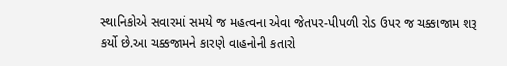સ્થાનિકોએ સવારમાં સમયે જ મહત્વના એવા જેતપર-પીપળી રોડ ઉપર જ ચક્કાજામ શરૂ કર્યો છે.આ ચક્કજામને કારણે વાહનોની કતારો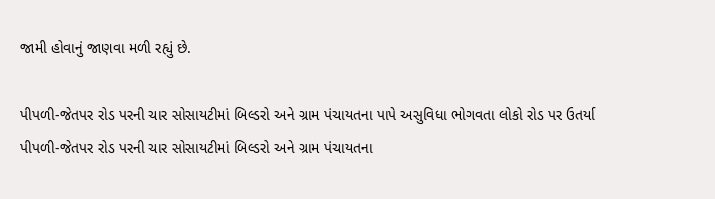જામી હોવાનું જાણવા મળી રહ્યું છે.

પીપળી-જેતપર રોડ પરની ચાર સોસાયટીમાં બિલ્ડરો અને ગ્રામ પંચાયતના પાપે અસુવિધા ભોગવતા લોકો રોડ પર ઉતર્યા
પીપળી-જેતપર રોડ પરની ચાર સોસાયટીમાં બિલ્ડરો અને ગ્રામ પંચાયતના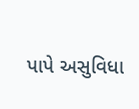પાપે અસુવિધા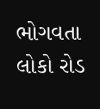ભોગવતા લોકો રોડ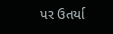પર ઉતર્યા